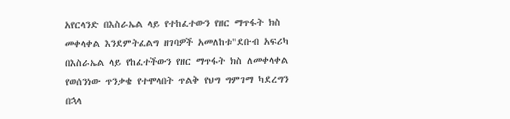አየርላንድ በእስራኤል ላይ የተከፈተውን የዘር ማጥፋት ክስ መቀላቀል እንደምትፈልግ ዘገባዎች አመለከቱ"ደቡብ አፍሪካ በእስራኤል ላይ የከፈተችውን የዘር ማጥፋት ክስ ለመቀላቀል የወሰንነው ጥንቃቄ የተሞላበት ጥልቅ የህግ ግምገማ ካደረግን በኋላ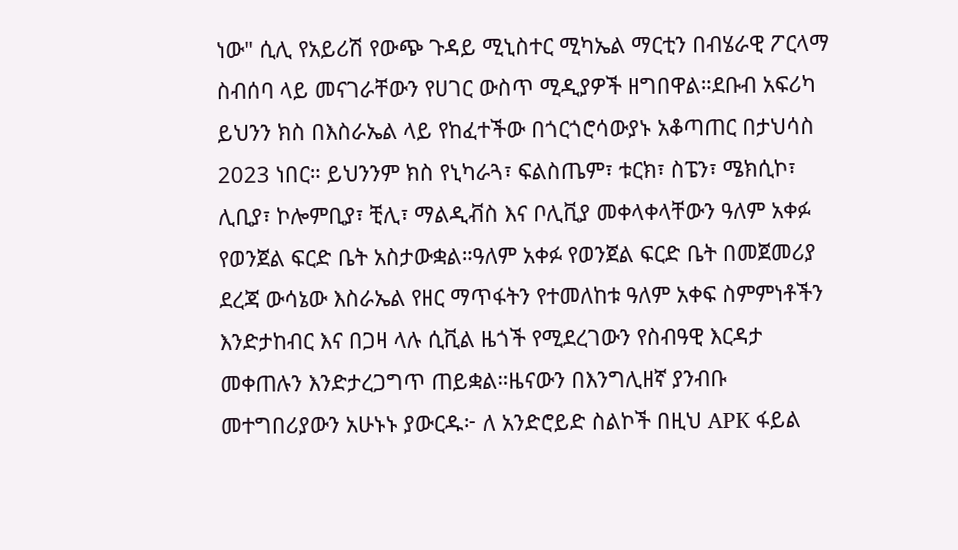ነው" ሲሊ የአይሪሽ የውጭ ጉዳይ ሚኒስተር ሚካኤል ማርቲን በብሄራዊ ፖርላማ ስብሰባ ላይ መናገራቸውን የሀገር ውስጥ ሚዲያዎች ዘግበዋል።ደቡብ አፍሪካ ይህንን ክስ በእስራኤል ላይ የከፈተችው በጎርጎሮሳውያኑ አቆጣጠር በታህሳስ 2023 ነበር። ይህንንም ክስ የኒካራጓ፣ ፍልስጤም፣ ቱርክ፣ ስፔን፣ ሜክሲኮ፣ ሊቢያ፣ ኮሎምቢያ፣ ቺሊ፣ ማልዲቭስ እና ቦሊቪያ መቀላቀላቸውን ዓለም አቀፉ የወንጀል ፍርድ ቤት አስታውቋል።ዓለም አቀፉ የወንጀል ፍርድ ቤት በመጀመሪያ ደረጃ ውሳኔው እስራኤል የዘር ማጥፋትን የተመለከቱ ዓለም አቀፍ ስምምነቶችን እንድታከብር እና በጋዛ ላሉ ሲቪል ዜጎች የሚደረገውን የስብዓዊ እርዳታ መቀጠሉን እንድታረጋግጥ ጠይቋል።ዜናውን በእንግሊዘኛ ያንብቡ መተግበሪያውን አሁኑኑ ያውርዱ፦ ለ አንድሮይድ ስልኮች በዚህ APK ፋይል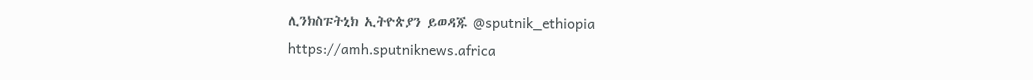ሊንክስፑትኒክ ኢትዮጵያን ይወዳጁ @sputnik_ethiopia
https://amh.sputniknews.africa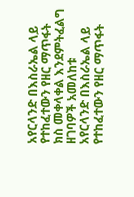አየርላንድ በእስራኤል ላይ የተከፈተውን የዘር ማጥፋት ክስ መቀላቀል እንደምትፈልግ ዘገባዎች አመለከቱ
አየርላንድ በእስራኤል ላይ የተከፈተውን የዘር ማጥፋት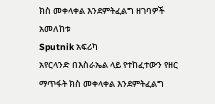ክስ መቀላቀል እንደምትፈልግ ዘገባዎች አመለከቱ
Sputnik አፍሪካ
አየርላንድ በእስራኤል ላይ የተከፈተውን የዘር ማጥፋት ክስ መቀላቀል እንደምትፈልግ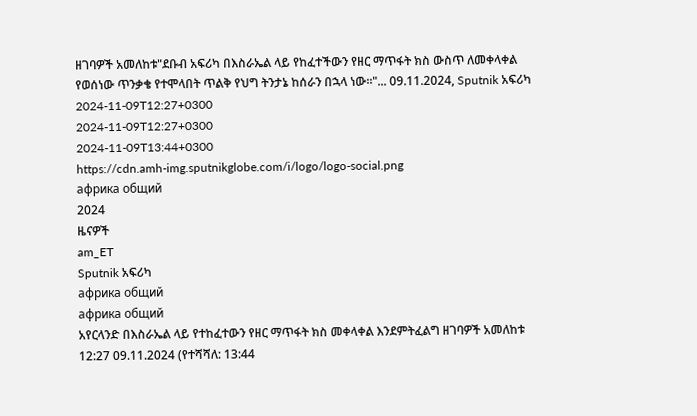ዘገባዎች አመለከቱ"ደቡብ አፍሪካ በእስራኤል ላይ የከፈተችውን የዘር ማጥፋት ክስ ውስጥ ለመቀላቀል የወሰነው ጥንቃቄ የተሞላበት ጥልቅ የህግ ትንታኔ ከሰራን በኋላ ነው።"... 09.11.2024, Sputnik አፍሪካ
2024-11-09T12:27+0300
2024-11-09T12:27+0300
2024-11-09T13:44+0300
https://cdn.amh-img.sputnikglobe.com/i/logo/logo-social.png
африка общий
2024
ዜናዎች
am_ET
Sputnik አፍሪካ
африка общий
африка общий
አየርላንድ በእስራኤል ላይ የተከፈተውን የዘር ማጥፋት ክስ መቀላቀል እንደምትፈልግ ዘገባዎች አመለከቱ
12:27 09.11.2024 (የተሻሻለ: 13:44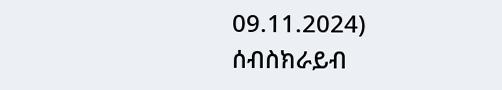09.11.2024)
ሰብስክራይብ